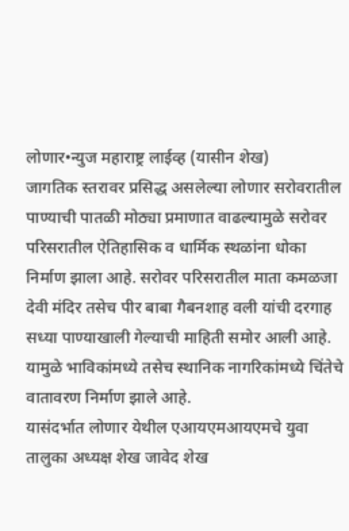लोणार•न्युज महाराष्ट्र लाईव्ह (यासीन शेख)
जागतिक स्तरावर प्रसिद्ध असलेल्या लोणार सरोवरातील पाण्याची पातळी मोठ्या प्रमाणात वाढल्यामुळे सरोवर परिसरातील ऐतिहासिक व धार्मिक स्थळांना धोका निर्माण झाला आहे. सरोवर परिसरातील माता कमळजा देवी मंदिर तसेच पीर बाबा गैबनशाह वली यांची दरगाह सध्या पाण्याखाली गेल्याची माहिती समोर आली आहे. यामुळे भाविकांमध्ये तसेच स्थानिक नागरिकांमध्ये चिंतेचे वातावरण निर्माण झाले आहे.
यासंदर्भात लोणार येथील एआयएमआयएमचे युवा तालुका अध्यक्ष शेख जावेद शेख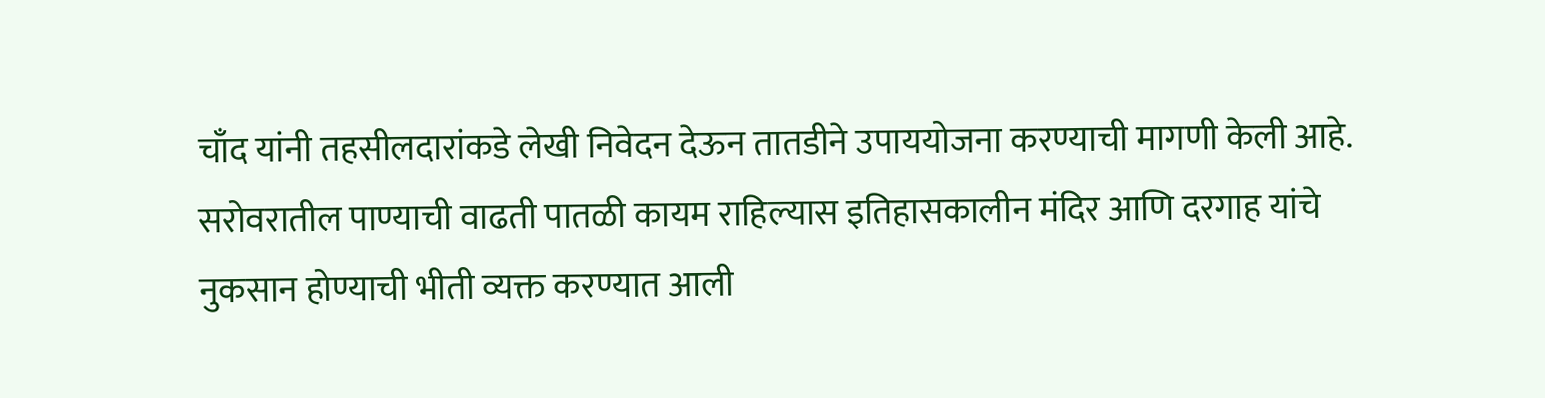चाँद यांनी तहसीलदारांकडे लेखी निवेदन देऊन तातडीने उपाययोजना करण्याची मागणी केली आहे. सरोवरातील पाण्याची वाढती पातळी कायम राहिल्यास इतिहासकालीन मंदिर आणि दरगाह यांचे नुकसान होण्याची भीती व्यक्त करण्यात आली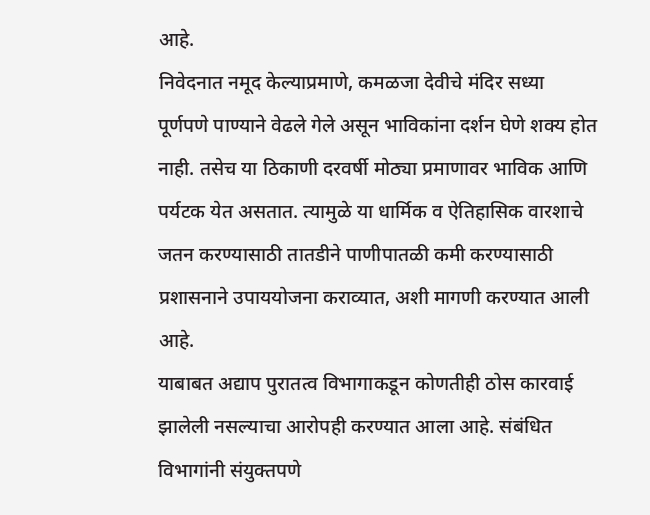आहे.
निवेदनात नमूद केल्याप्रमाणे, कमळजा देवीचे मंदिर सध्या पूर्णपणे पाण्याने वेढले गेले असून भाविकांना दर्शन घेणे शक्य होत नाही. तसेच या ठिकाणी दरवर्षी मोठ्या प्रमाणावर भाविक आणि पर्यटक येत असतात. त्यामुळे या धार्मिक व ऐतिहासिक वारशाचे जतन करण्यासाठी तातडीने पाणीपातळी कमी करण्यासाठी प्रशासनाने उपाययोजना कराव्यात, अशी मागणी करण्यात आली आहे.
याबाबत अद्याप पुरातत्व विभागाकडून कोणतीही ठोस कारवाई झालेली नसल्याचा आरोपही करण्यात आला आहे. संबंधित विभागांनी संयुक्तपणे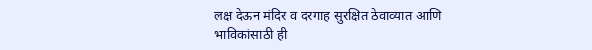लक्ष देऊन मंदिर व दरगाह सुरक्षित ठेवाव्यात आणि भाविकांसाठी ही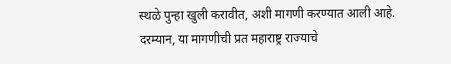स्थळे पुन्हा खुली करावीत, अशी मागणी करण्यात आली आहे.
दरम्यान, या मागणीची प्रत महाराष्ट्र राज्याचे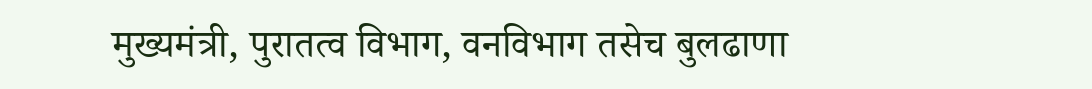मुख्यमंत्री, पुरातत्व विभाग, वनविभाग तसेच बुलढाणा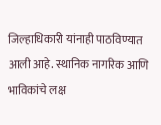जिल्हाधिकारी यांनाही पाठविण्यात आली आहे. स्थानिक नागरिक आणि भाविकांचे लक्ष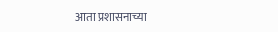आता प्रशासनाच्या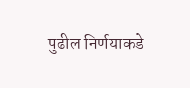पुढील निर्णयाकडे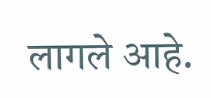लागले आहे.